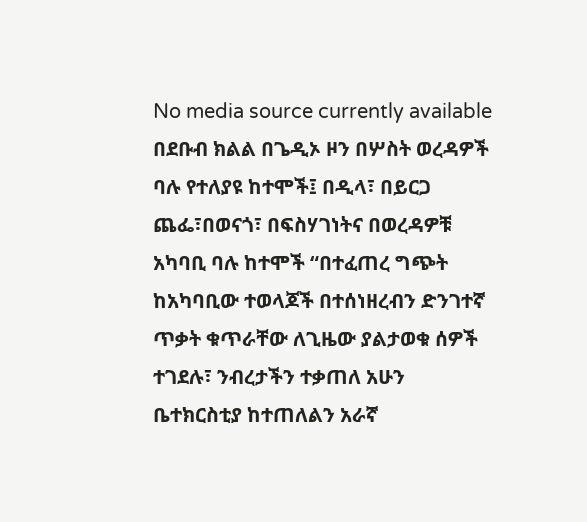No media source currently available
በደቡብ ክልል በጌዲኦ ዞን በሦስት ወረዳዎች ባሉ የተለያዩ ከተሞች፤ በዲላ፣ በይርጋ ጨፌ፣በወናጎ፣ በፍስሃገነትና በወረዳዎቹ አካባቢ ባሉ ከተሞች “በተፈጠረ ግጭት ከአካባቢው ተወላጆች በተሰነዘረብን ድንገተኛ ጥቃት ቁጥራቸው ለጊዜው ያልታወቁ ሰዎች ተገደሉ፣ ንብረታችን ተቃጠለ አሁን ቤተክርስቲያ ከተጠለልን አራኛ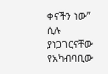ቀናችን ነው” ሲሉ ያነጋገርናቸው የአካብባቢው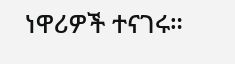ነዋሪዎች ተናገሩ።